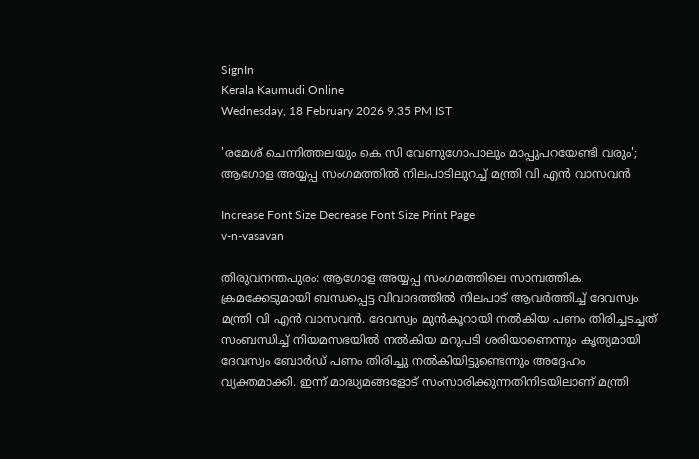SignIn
Kerala Kaumudi Online
Wednesday, 18 February 2026 9.35 PM IST

'രമേശ് ചെന്നിത്തലയും കെ സി വേണുഗോപാലും മാപ്പുപറയേണ്ടി വരും'; ആഗോള അയ്യപ്പ സംഗമത്തിൽ നിലപാടിലുറച്ച് മന്ത്രി വി എൻ വാസവൻ

Increase Font Size Decrease Font Size Print Page
v-n-vasavan

തിരുവനന്തപുരം: ആഗോള അയ്യപ്പ സംഗമത്തിലെ സാമ്പത്തിക ക്രമക്കേടുമായി ബന്ധപ്പെട്ട വിവാദത്തിൽ നിലപാട് ആവർത്തിച്ച് ദേവസ്വം മന്ത്രി വി എൻ വാസവൻ. ദേവസ്വം മുൻകൂറായി നൽകിയ പണം തിരിച്ചടച്ചത് സംബന്ധിച്ച് നിയമസഭയിൽ നൽകിയ മറുപടി ശരിയാണെന്നും കൃത്യമായി ദേവസ്വം ബോര്‍ഡ് പണം തിരിച്ചു നൽകിയിട്ടുണ്ടെന്നും അദ്ദേഹം വ്യക്തമാക്കി. ഇന്ന് മാദ്ധ്യമങ്ങളോട് സംസാരിക്കുന്നതിനിടയിലാണ് മന്ത്രി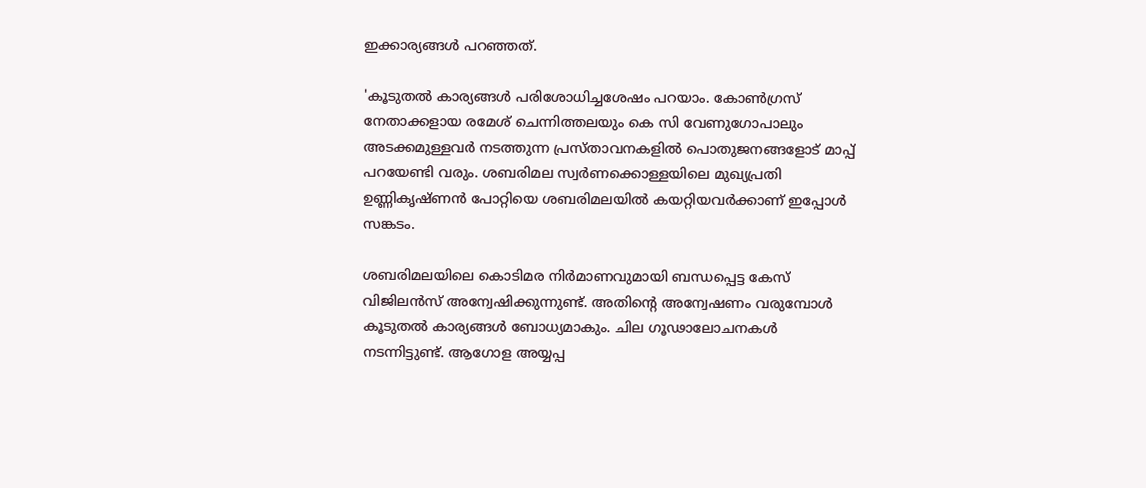ഇക്കാര്യങ്ങൾ പറഞ്ഞത്.

'കൂടുതൽ കാര്യങ്ങള്‍ പരിശോധിച്ചശേഷം പറയാം. കോൺഗ്രസ് നേതാക്കളായ രമേശ്‌ ചെന്നിത്തലയും കെ സി വേണുഗോപാലും അടക്കമുള്ളവർ നടത്തുന്ന പ്രസ്താവനകളിൽ പൊതുജനങ്ങളോട് മാപ്പ് പറയേണ്ടി വരും. ശബരിമല സ്വർണക്കൊള്ളയിലെ മുഖ്യപ്രതി ഉണ്ണികൃഷ്ണൻ പോറ്റിയെ ശബരിമലയിൽ കയറ്റിയവര്‍ക്കാണ് ഇപ്പോള്‍ സങ്കടം.

ശബരിമലയിലെ കൊടിമര നിര്‍മാണവുമായി ബന്ധപ്പെട്ട കേസ് വിജിലൻസ് അന്വേഷിക്കുന്നുണ്ട്. അതിന്റെ അന്വേഷണം വരുമ്പോൾ കൂടുതൽ കാര്യങ്ങൾ ബോധ്യമാകും. ചില ഗൂഢാലോചനകൾ നടന്നിട്ടുണ്ട്. ആഗോള അയ്യപ്പ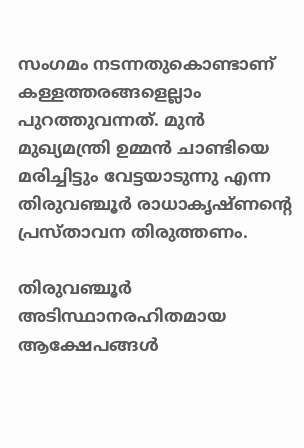സംഗമം നടന്നതുകൊണ്ടാണ് കള്ളത്തരങ്ങളെല്ലാം പുറത്തുവന്നത്. മുൻ മുഖ്യമന്ത്രി ഉമ്മൻ ചാണ്ടിയെ മരിച്ചിട്ടും വേട്ടയാടുന്നു എന്ന തിരുവഞ്ചൂർ രാധാകൃഷ്ണന്റെ പ്രസ്താവന തിരുത്തണം.

തിരുവഞ്ചൂർ അടിസ്ഥാനരഹിതമായ ആക്ഷേപങ്ങൾ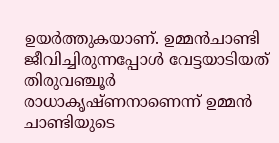ഉയർത്തുകയാണ്. ഉമ്മൻചാണ്ടി ജീവിച്ചിരുന്നപ്പോൾ വേട്ടയാടിയത് തിരുവഞ്ചൂർ രാധാകൃഷ്ണനാണെന്ന് ഉമ്മൻ ചാണ്ടിയുടെ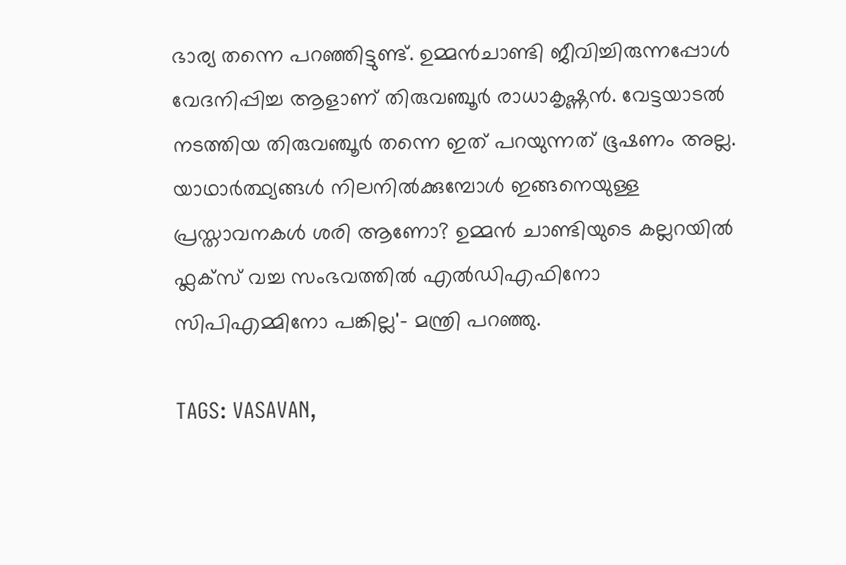ഭാര്യ തന്നെ പറഞ്ഞിട്ടുണ്ട്. ഉമ്മൻചാണ്ടി ജീവിച്ചിരുന്നപ്പോൾ വേദനിപ്പിച്ച ആളാണ് തിരുവഞ്ചൂർ രാധാകൃഷ്ണൻ. വേട്ടയാടൽ നടത്തിയ തിരുവഞ്ചൂർ തന്നെ ഇത് പറയുന്നത് ഭൂഷണം അല്ല. യാഥാർത്ഥ്യങ്ങൾ നിലനിൽക്കുമ്പോൾ ഇങ്ങനെയുള്ള പ്രസ്താവനകൾ ശരി ആണോ? ഉമ്മൻ ചാണ്ടിയുടെ കല്ലറയിൽ ഫ്ലക്‌സ് വച്ച സംഭവത്തിൽ എൽഡിഎഫിനോ സിപിഎമ്മിനോ പങ്കില്ല'- മന്ത്രി പറഞ്ഞു.

TAGS: VASAVAN,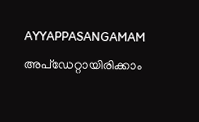AYYAPPASANGAMAM
അപ്ഡേറ്റായിരിക്കാം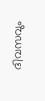ദിവസവും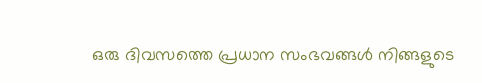ഒരു ദിവസത്തെ പ്രധാന സംഭവങ്ങൾ നിങ്ങളുടെ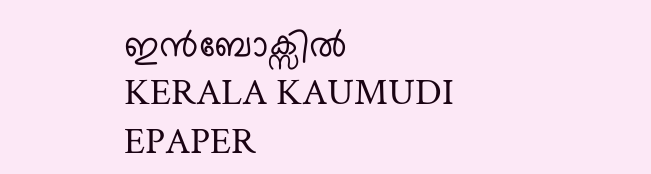ഇൻബോക്സിൽ
KERALA KAUMUDI EPAPER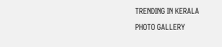TRENDING IN KERALA
PHOTO GALLERY